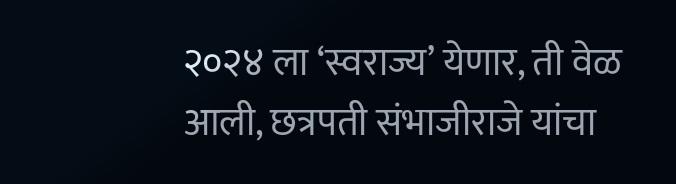२०२४ ला ‘स्वराज्य’ येणार, ती वेळ आली, छत्रपती संभाजीराजे यांचा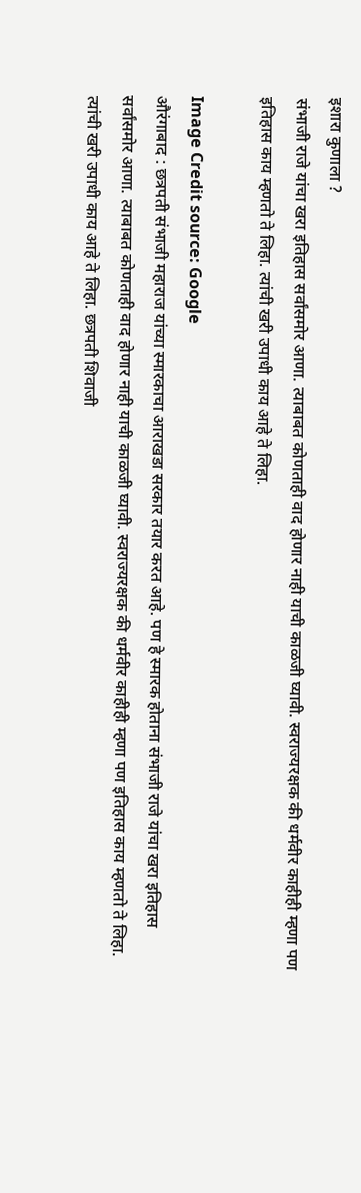इशारा कुणाला ?
संभाजी राजे यांचा खरा इतिहास सर्वांसमोर आणा. त्याबाबत कोणताही वाद होणार नाही याची काळजी घ्यावी. स्वराज्यरक्षक की धर्मवीर काहीही म्हणा पण इतिहास काय म्हणतो ते लिहा. त्यांची खरी उपाधी काय आहे ते लिहा.

Image Credit source: Google
औरंगाबाद : छत्रपती संभाजी महाराज यांच्या स्मारकाचा आराखडा सरकार तयार करत आहे. पण हे स्मारक होताना संभाजी राजे यांचा खरा इतिहास सर्वांसमोर आणा. त्याबाबत कोणताही वाद होणार नाही याची काळजी घ्यावी. स्वराज्यरक्षक की धर्मवीर काहीही म्हणा पण इतिहास काय म्हणतो ते लिहा. त्यांची खरी उपाधी काय आहे ते लिहा. छत्रपती शिवाजी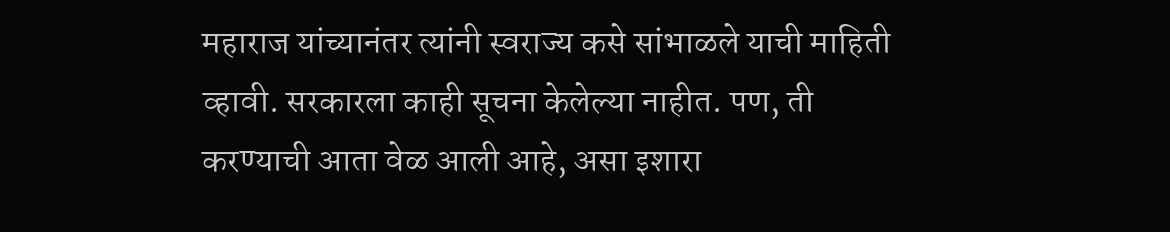महाराज यांच्यानंतर त्यांनी स्वराज्य कसे सांभाळले याची माहिती व्हावी. सरकारला काही सूचना केलेल्या नाहीत. पण, ती करण्याची आता वेळ आली आहे, असा इशारा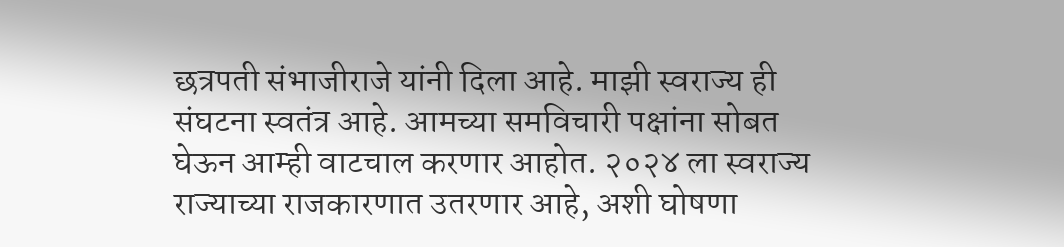छत्रपती संभाजीराजे यांनी दिला आहे. माझी स्वराज्य ही संघटना स्वतंत्र आहे. आमच्या समविचारी पक्षांना सोबत घेऊन आम्ही वाटचाल करणार आहोत. २०२४ ला स्वराज्य राज्याच्या राजकारणात उतरणार आहे, अशी घोषणा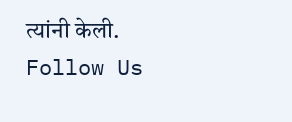त्यांनी केली.
Follow Us